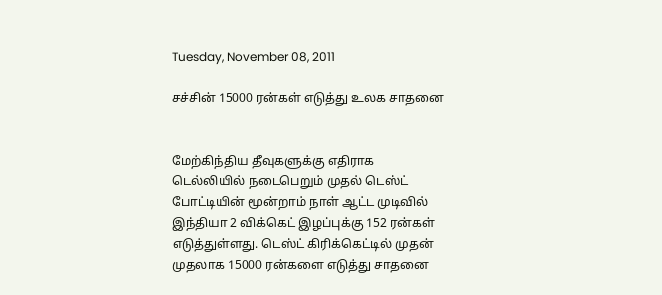Tuesday, November 08, 2011

சச்சின் 15000 ரன்கள் எடுத்து உலக சாதனை


மேற்கிந்திய தீவுகளுக்கு எதிராக டெல்லியில் நடைபெறும் முதல் டெஸ்ட் போட்டியின் மூன்றாம் நாள் ஆட்ட முடிவில் இந்தியா 2 விக்கெட் இழப்புக்கு 152 ரன்கள் எடுத்துள்ளது. டெஸ்ட் கிரிக்கெட்டில் முதன் முதலாக 15000 ரன்களை எடுத்து சாதனை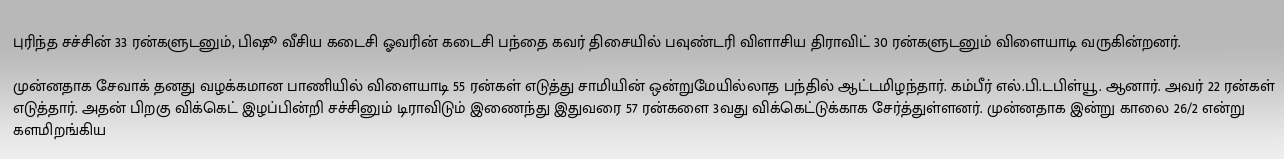புரிந்த சச்சின் 33 ரன்களுடனும், பிஷூ வீசிய கடைசி ஓவரின் கடைசி பந்தை கவர் திசையில் பவுண்டரி விளாசிய திராவிட் 30 ரன்களுடனும் விளையாடி வருகின்றனர்.

முன்னதாக சேவாக் தனது வழக்கமான பாணியில் விளையாடி 55 ரன்கள் எடுத்து சாமியின் ஒன்றுமேயில்லாத பந்தில் ஆட்டமிழந்தார். கம்பீர் எல்.பி.டபிள்யூ. ஆனார். அவர் 22 ரன்கள் எடுத்தார். அதன் பிறகு விக்கெட் இழப்பின்றி சச்சினும் டிராவிடும் இணைந்து இதுவரை 57 ரன்களை 3வது விக்கெட்டுக்காக சேர்த்துள்ளனர். முன்னதாக இன்று காலை 26/2 என்று களமிறங்கிய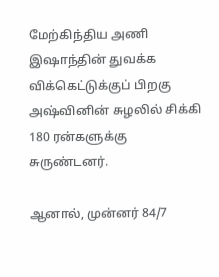மேற்கிந்திய அணி இஷாந்தின் துவக்க விக்கெட்டுக்குப் பிறகு அஷ்வினின் சுழலில் சிக்கி 180 ரன்களுக்கு சுருண்டனர்.

ஆனால், முன்னர் 84/7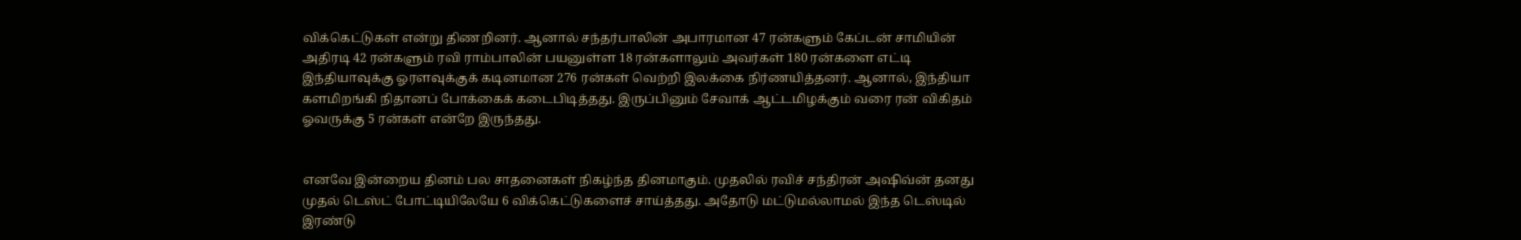விக்கெட்டுகள் என்று திணறினர். ஆனால் சந்தர்பாலின் அபாரமான 47 ரன்களும் கேப்டன் சாமியின் அதிரடி 42 ரன்களும் ரவி ராம்பாலின் பயனுள்ள 18 ரன்களாலும் அவர்கள் 180 ரன்களை எட்டி இந்தியாவுக்கு ஓரளவுக்குக் கடினமான 276 ரன்கள் வெற்றி இலக்கை நிர்ணயித்தனர். ஆனால், இந்தியா களமிறங்கி நிதானப் போக்கைக் கடைபிடித்தது. இருப்பினும் சேவாக் ஆட்டமிழக்கும் வரை ரன் விகிதம் ஓவருக்கு 5 ரன்கள் என்றே இருந்தது.


எனவே இன்றைய தினம் பல சாதனைகள் நிகழ்ந்த தினமாகும். முதலில் ரவிச் சந்திரன் அஷிவ்ன் தனது முதல் டெஸ்ட் போட்டியிலேயே 6 விக்கெட்டுகளைச் சாய்த்தது. அதோடு மட்டுமல்லாமல் இந்த டெஸ்டில் இரண்டு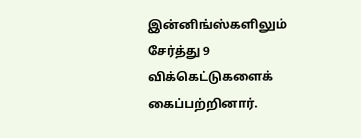இன்னிங்ஸ்களிலும் சேர்த்து 9 விக்கெட்டுகளைக் கைப்பற்றினார்.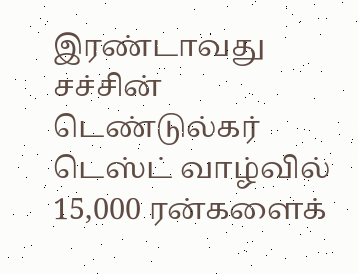இரண்டாவது சச்சின் டெண்டுல்கர் டெஸ்ட் வாழ்வில் 15,000 ரன்களைக்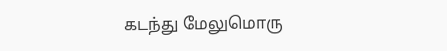கடந்து மேலுமொரு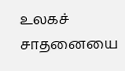உலகச் சாதனையை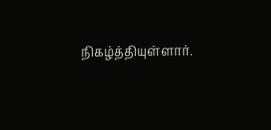நிகழ்த்தியுள்ளார்.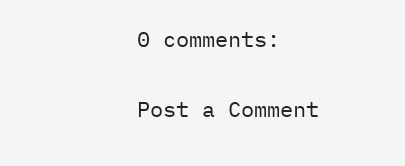0 comments:

Post a Comment